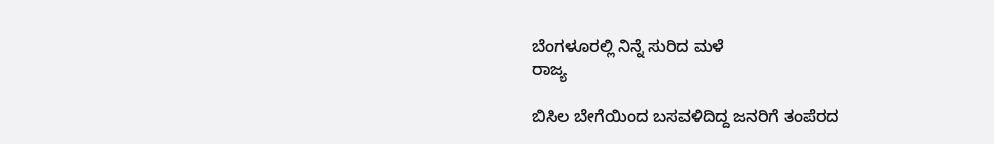ಬೆಂಗಳೂರಲ್ಲಿ ನಿನ್ನೆ ಸುರಿದ ಮಳೆ
ರಾಜ್ಯ

ಬಿಸಿಲ ಬೇಗೆಯಿಂದ ಬಸವಳಿದಿದ್ದ ಜನರಿಗೆ ತಂಪೆರದ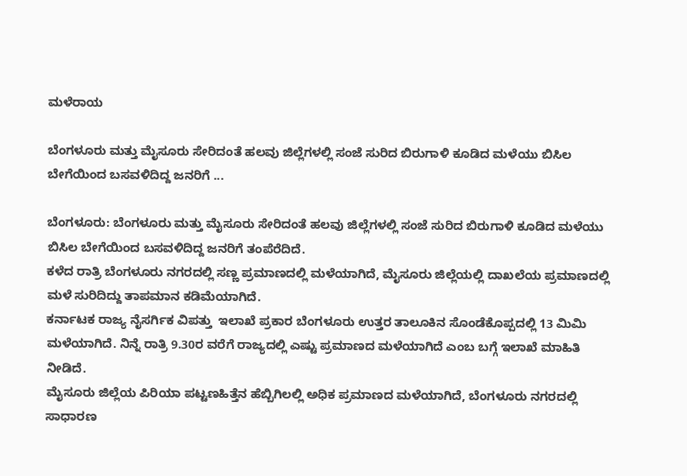ಮಳೆರಾಯ

ಬೆಂಗಳೂರು ಮತ್ತು ಮೈಸೂರು ಸೇರಿದಂತೆ ಹಲವು ಜಿಲ್ಲೆಗಳಲ್ಲಿ ಸಂಜೆ ಸುರಿದ ಬಿರುಗಾಳಿ ಕೂಡಿದ ಮಳೆಯು ಬಿಸಿಲ ಬೇಗೆಯಿಂದ ಬಸವಳಿದಿದ್ದ ಜನರಿಗೆ ...

ಬೆಂಗಳೂರು: ಬೆಂಗಳೂರು ಮತ್ತು ಮೈಸೂರು ಸೇರಿದಂತೆ ಹಲವು ಜಿಲ್ಲೆಗಳಲ್ಲಿ ಸಂಜೆ ಸುರಿದ ಬಿರುಗಾಳಿ ಕೂಡಿದ ಮಳೆಯು ಬಿಸಿಲ ಬೇಗೆಯಿಂದ ಬಸವಳಿದಿದ್ದ ಜನರಿಗೆ ತಂಪೆರೆದಿದೆ.
ಕಳೆದ ರಾತ್ರಿ ಬೆಂಗಳೂರು ನಗರದಲ್ಲಿ ಸಣ್ಣ ಪ್ರಮಾಣದಲ್ಲಿ ಮಳೆಯಾಗಿದೆ, ಮೈಸೂರು ಜಿಲ್ಲೆಯಲ್ಲಿ ದಾಖಲೆಯ ಪ್ರಮಾಣದಲ್ಲಿ ಮಳೆ ಸುರಿದಿದ್ದು ತಾಪಮಾನ ಕಡಿಮೆಯಾಗಿದೆ.
ಕರ್ನಾಟಕ ರಾಜ್ಯ ನೈಸರ್ಗಿಕ ವಿಪತ್ತು  ಇಲಾಖೆ ಪ್ರಕಾರ ಬೆಂಗಳೂರು ಉತ್ತರ ತಾಲೂಕಿನ ಸೊಂಡೆಕೊಪ್ಪದಲ್ಲಿ 13 ಮಿಮಿ ಮಳೆಯಾಗಿದೆ. ನಿನ್ನೆ ರಾತ್ರಿ 9.30ರ ವರೆಗೆ ರಾಜ್ಯದಲ್ಲಿ ಎಷ್ಟು ಪ್ರಮಾಣದ ಮಳೆಯಾಗಿದೆ ಎಂಬ ಬಗ್ಗೆ ಇಲಾಖೆ ಮಾಹಿತಿ ನೀಡಿದೆ.
ಮೈಸೂರು ಜಿಲ್ಲೆಯ ಪಿರಿಯಾ ಪಟ್ಟಣಹಿತ್ತೆನ ಹೆಬ್ಬಿಗಿಲಲ್ಲಿ ಅಧಿಕ ಪ್ರಮಾಣದ ಮಳೆಯಾಗಿದೆ, ಬೆಂಗಳೂರು ನಗರದಲ್ಲಿ ಸಾಧಾರಣ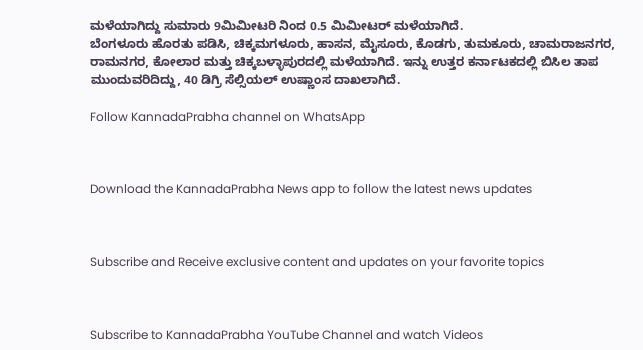ಮಳೆಯಾಗಿದ್ದು ಸುಮಾರು 9ಮಿಮೀಟರಿ ನಿಂದ 0.5 ಮಿಮೀಟರ್ ಮಳೆಯಾಗಿದೆ.
ಬೆಂಗಳೂರು ಹೊರತು ಪಡಿಸಿ, ಚಿಕ್ಕಮಗಳೂರು, ಹಾಸನ, ಮೈಸೂರು, ಕೊಡಗು, ತುಮಕೂರು, ಚಾಮರಾಜನಗರ, ರಾಮನಗರ, ಕೋಲಾರ ಮತ್ತು ಚಿಕ್ಕಬಳ್ಳಾಪುರದಲ್ಲಿ ಮಳೆಯಾಗಿದೆ. ಇನ್ನು ಉತ್ತರ ಕರ್ನಾಟಕದಲ್ಲಿ ಬಿಸಿಲ ತಾಪ ಮುಂದುವರಿದಿದ್ದು, 40 ಡಿಗ್ರಿ ಸೆಲ್ಸಿಯಲ್ ಉಷ್ಣಾಂಸ ದಾಖಲಾಗಿದೆ.

Follow KannadaPrabha channel on WhatsApp



Download the KannadaPrabha News app to follow the latest news updates



Subscribe and Receive exclusive content and updates on your favorite topics



Subscribe to KannadaPrabha YouTube Channel and watch Videos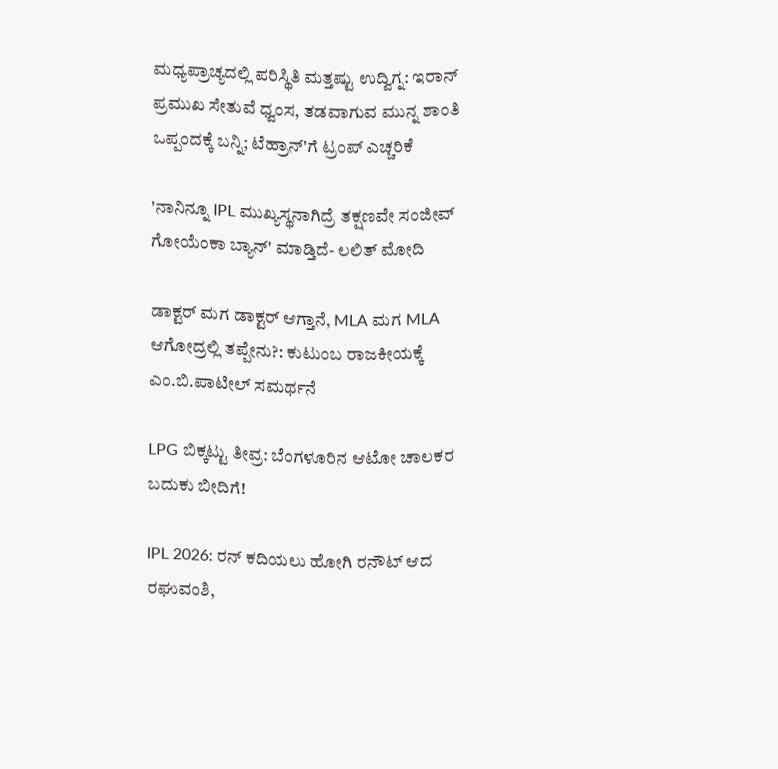ಮಧ್ಯಪ್ರಾಚ್ಯದಲ್ಲಿ ಪರಿಸ್ಥಿತಿ ಮತ್ತಷ್ಟು ಉದ್ವಿಗ್ನ: ಇರಾನ್ ಪ್ರಮುಖ ಸೇತುವೆ ಧ್ವಂಸ, ತಡವಾಗುವ ಮುನ್ನ ಶಾಂತಿ ಒಪ್ಪಂದಕ್ಕೆ ಬನ್ನಿ; ಟೆಹ್ರಾನ್'ಗೆ ಟ್ರಂಪ್ ಎಚ್ಚರಿಕೆ

'ನಾನಿನ್ನೂ IPL ಮುಖ್ಯಸ್ಥನಾಗಿದ್ರೆ ತಕ್ಷಣವೇ ಸಂಜೀವ್ ಗೋಯೆಂಕಾ ಬ್ಯಾನ್' ಮಾಡ್ತಿದೆ- ಲಲಿತ್ ಮೋದಿ

ಡಾಕ್ಟರ್ ಮಗ ಡಾಕ್ಟರ್ ಆಗ್ತಾನೆ, MLA ಮಗ MLA ಆಗೋದ್ರಲ್ಲಿ ತಪ್ಪೇನು?: ಕುಟುಂಬ ರಾಜಕೀಯಕ್ಕೆ ಎಂ.ಬಿ.ಪಾಟೀಲ್ ಸಮರ್ಥನೆ

LPG ಬಿಕ್ಕಟ್ಟು ತೀವ್ರ: ಬೆಂಗಳೂರಿನ ಆಟೋ ಚಾಲಕರ ಬದುಕು ಬೀದಿಗೆ!

IPL 2026: ರನ್ ಕದಿಯಲು ಹೋಗಿ ರನೌಟ್ ಆದ ರಘುವಂಶಿ,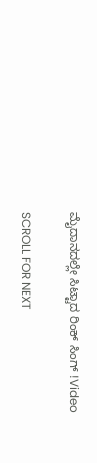ಮೈದಾನದಲ್ಲೇ ಸಿಟ್ಟಾದ ರಿಂಕ್ ಸಿಂಗ್ !Video

SCROLL FOR NEXT